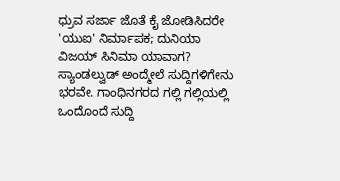ಧ್ರುವ ಸರ್ಜಾ ಜೊತೆ ಕೈ ಜೋಡಿಸಿದರೇ 'ಯುಐ' ನಿರ್ಮಾಪಕ; ದುನಿಯಾ ವಿಜಯ್ ಸಿನಿಮಾ ಯಾವಾಗ?
ಸ್ಯಾಂಡಲ್ವುಡ್ ಅಂದ್ಮೇಲೆ ಸುದ್ದಿಗಳಿಗೇನು ಭರವೇ. ಗಾಂಧಿನಗರದ ಗಲ್ಲಿ ಗಲ್ಲಿಯಲ್ಲಿ ಒಂದೊಂದೆ ಸುದ್ದಿ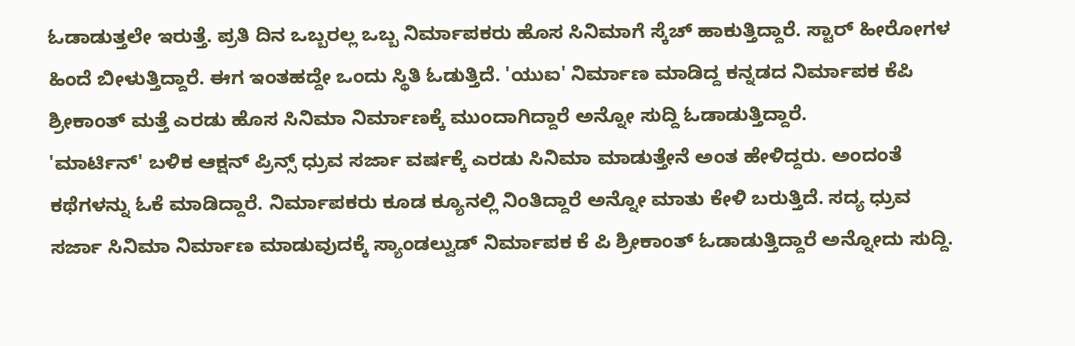ಓಡಾಡುತ್ತಲೇ ಇರುತ್ತೆ. ಪ್ರತಿ ದಿನ ಒಬ್ಬರಲ್ಲ ಒಬ್ಬ ನಿರ್ಮಾಪಕರು ಹೊಸ ಸಿನಿಮಾಗೆ ಸ್ಕೆಚ್ ಹಾಕುತ್ತಿದ್ದಾರೆ. ಸ್ಟಾರ್ ಹೀರೋಗಳ ಹಿಂದೆ ಬೀಳುತ್ತಿದ್ದಾರೆ. ಈಗ ಇಂತಹದ್ದೇ ಒಂದು ಸ್ಥಿತಿ ಓಡುತ್ತಿದೆ. 'ಯುಐ' ನಿರ್ಮಾಣ ಮಾಡಿದ್ದ ಕನ್ನಡದ ನಿರ್ಮಾಪಕ ಕೆಪಿ ಶ್ರೀಕಾಂತ್ ಮತ್ತೆ ಎರಡು ಹೊಸ ಸಿನಿಮಾ ನಿರ್ಮಾಣಕ್ಕೆ ಮುಂದಾಗಿದ್ದಾರೆ ಅನ್ನೋ ಸುದ್ದಿ ಓಡಾಡುತ್ತಿದ್ದಾರೆ.
'ಮಾರ್ಟಿನ್' ಬಳಿಕ ಆಕ್ಷನ್ ಪ್ರಿನ್ಸ್ ಧ್ರುವ ಸರ್ಜಾ ವರ್ಷಕ್ಕೆ ಎರಡು ಸಿನಿಮಾ ಮಾಡುತ್ತೇನೆ ಅಂತ ಹೇಳಿದ್ದರು. ಅಂದಂತೆ ಕಥೆಗಳನ್ನು ಓಕೆ ಮಾಡಿದ್ದಾರೆ. ನಿರ್ಮಾಪಕರು ಕೂಡ ಕ್ಯೂನಲ್ಲಿ ನಿಂತಿದ್ದಾರೆ ಅನ್ನೋ ಮಾತು ಕೇಳಿ ಬರುತ್ತಿದೆ. ಸದ್ಯ ಧ್ರುವ ಸರ್ಜಾ ಸಿನಿಮಾ ನಿರ್ಮಾಣ ಮಾಡುವುದಕ್ಕೆ ಸ್ಯಾಂಡಲ್ವುಡ್ ನಿರ್ಮಾಪಕ ಕೆ ಪಿ ಶ್ರೀಕಾಂತ್ ಓಡಾಡುತ್ತಿದ್ದಾರೆ ಅನ್ನೋದು ಸುದ್ದಿ.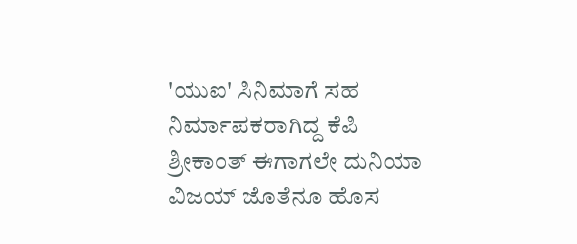'ಯುಐ' ಸಿನಿಮಾಗೆ ಸಹ ನಿರ್ಮಾಪಕರಾಗಿದ್ದ ಕೆಪಿ ಶ್ರೀಕಾಂತ್ ಈಗಾಗಲೇ ದುನಿಯಾ ವಿಜಯ್ ಜೊತೆನೂ ಹೊಸ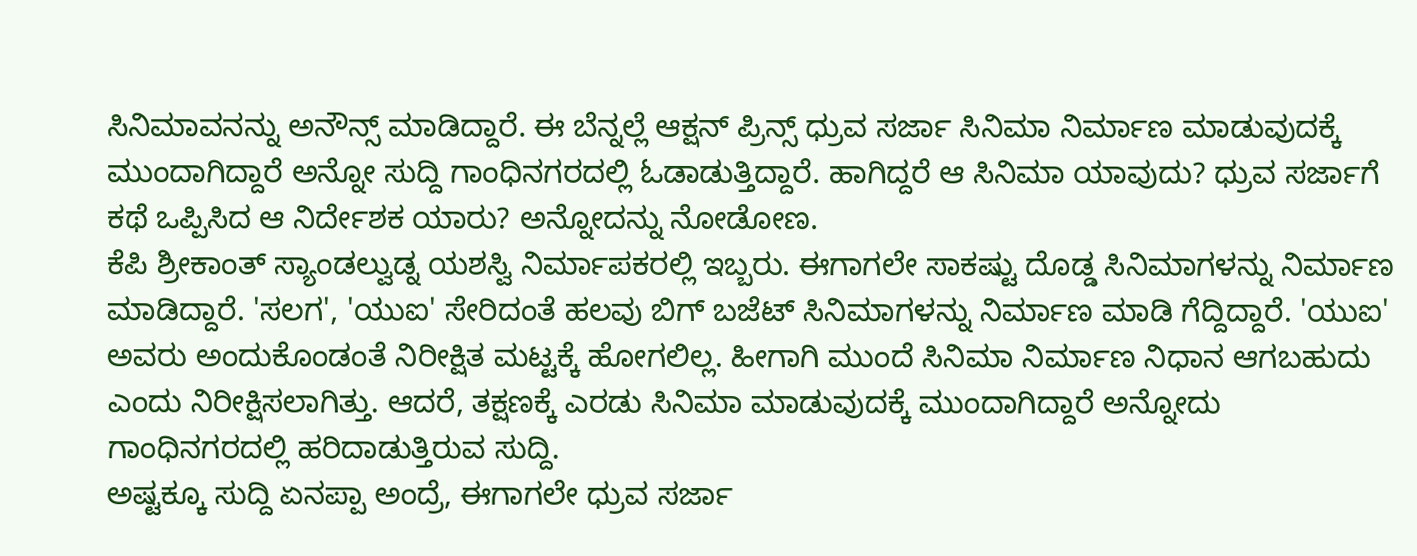ಸಿನಿಮಾವನನ್ನು ಅನೌನ್ಸ್ ಮಾಡಿದ್ದಾರೆ. ಈ ಬೆನ್ನಲ್ಲೆ ಆಕ್ಷನ್ ಪ್ರಿನ್ಸ್ ಧ್ರುವ ಸರ್ಜಾ ಸಿನಿಮಾ ನಿರ್ಮಾಣ ಮಾಡುವುದಕ್ಕೆ ಮುಂದಾಗಿದ್ದಾರೆ ಅನ್ನೋ ಸುದ್ದಿ ಗಾಂಧಿನಗರದಲ್ಲಿ ಓಡಾಡುತ್ತಿದ್ದಾರೆ. ಹಾಗಿದ್ದರೆ ಆ ಸಿನಿಮಾ ಯಾವುದು? ಧ್ರುವ ಸರ್ಜಾಗೆ ಕಥೆ ಒಪ್ಪಿಸಿದ ಆ ನಿರ್ದೇಶಕ ಯಾರು? ಅನ್ನೋದನ್ನು ನೋಡೋಣ.
ಕೆಪಿ ಶ್ರೀಕಾಂತ್ ಸ್ಯಾಂಡಲ್ವುಡ್ನ ಯಶಸ್ವಿ ನಿರ್ಮಾಪಕರಲ್ಲಿ ಇಬ್ಬರು. ಈಗಾಗಲೇ ಸಾಕಷ್ಟು ದೊಡ್ಡ ಸಿನಿಮಾಗಳನ್ನು ನಿರ್ಮಾಣ ಮಾಡಿದ್ದಾರೆ. 'ಸಲಗ', 'ಯುಐ' ಸೇರಿದಂತೆ ಹಲವು ಬಿಗ್ ಬಜೆಟ್ ಸಿನಿಮಾಗಳನ್ನು ನಿರ್ಮಾಣ ಮಾಡಿ ಗೆದ್ದಿದ್ದಾರೆ. 'ಯುಐ' ಅವರು ಅಂದುಕೊಂಡಂತೆ ನಿರೀಕ್ಷಿತ ಮಟ್ಟಕ್ಕೆ ಹೋಗಲಿಲ್ಲ. ಹೀಗಾಗಿ ಮುಂದೆ ಸಿನಿಮಾ ನಿರ್ಮಾಣ ನಿಧಾನ ಆಗಬಹುದು ಎಂದು ನಿರೀಕ್ಷಿಸಲಾಗಿತ್ತು. ಆದರೆ, ತಕ್ಷಣಕ್ಕೆ ಎರಡು ಸಿನಿಮಾ ಮಾಡುವುದಕ್ಕೆ ಮುಂದಾಗಿದ್ದಾರೆ ಅನ್ನೋದು ಗಾಂಧಿನಗರದಲ್ಲಿ ಹರಿದಾಡುತ್ತಿರುವ ಸುದ್ದಿ.
ಅಷ್ಟಕ್ಕೂ ಸುದ್ದಿ ಏನಪ್ಪಾ ಅಂದ್ರೆ, ಈಗಾಗಲೇ ಧ್ರುವ ಸರ್ಜಾ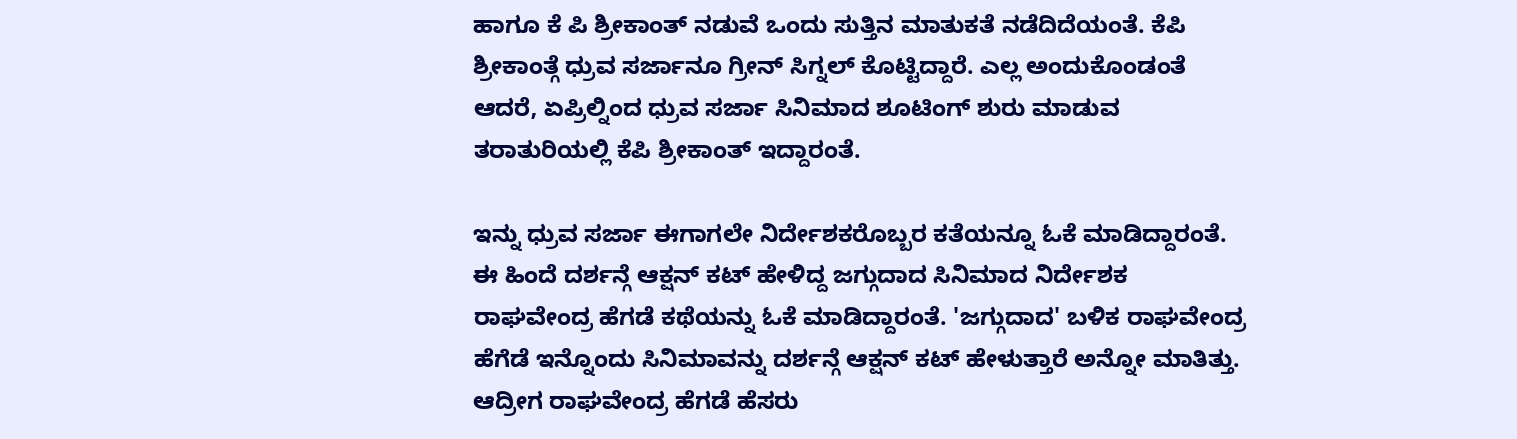ಹಾಗೂ ಕೆ ಪಿ ಶ್ರೀಕಾಂತ್ ನಡುವೆ ಒಂದು ಸುತ್ತಿನ ಮಾತುಕತೆ ನಡೆದಿದೆಯಂತೆ. ಕೆಪಿ ಶ್ರೀಕಾಂತ್ಗೆ ಧ್ರುವ ಸರ್ಜಾನೂ ಗ್ರೀನ್ ಸಿಗ್ನಲ್ ಕೊಟ್ಟಿದ್ದಾರೆ. ಎಲ್ಲ ಅಂದುಕೊಂಡಂತೆ ಆದರೆ, ಏಪ್ರಿಲ್ನಿಂದ ಧ್ರುವ ಸರ್ಜಾ ಸಿನಿಮಾದ ಶೂಟಿಂಗ್ ಶುರು ಮಾಡುವ ತರಾತುರಿಯಲ್ಲಿ ಕೆಪಿ ಶ್ರೀಕಾಂತ್ ಇದ್ದಾರಂತೆ.

ಇನ್ನು ಧ್ರುವ ಸರ್ಜಾ ಈಗಾಗಲೇ ನಿರ್ದೇಶಕರೊಬ್ಬರ ಕತೆಯನ್ನೂ ಓಕೆ ಮಾಡಿದ್ದಾರಂತೆ. ಈ ಹಿಂದೆ ದರ್ಶನ್ಗೆ ಆಕ್ಷನ್ ಕಟ್ ಹೇಳಿದ್ದ ಜಗ್ಗುದಾದ ಸಿನಿಮಾದ ನಿರ್ದೇಶಕ ರಾಘವೇಂದ್ರ ಹೆಗಡೆ ಕಥೆಯನ್ನು ಓಕೆ ಮಾಡಿದ್ದಾರಂತೆ. 'ಜಗ್ಗುದಾದ' ಬಳಿಕ ರಾಘವೇಂದ್ರ ಹೆಗೆಡೆ ಇನ್ನೊಂದು ಸಿನಿಮಾವನ್ನು ದರ್ಶನ್ಗೆ ಆಕ್ಷನ್ ಕಟ್ ಹೇಳುತ್ತಾರೆ ಅನ್ನೋ ಮಾತಿತ್ತು. ಆದ್ರೀಗ ರಾಘವೇಂದ್ರ ಹೆಗಡೆ ಹೆಸರು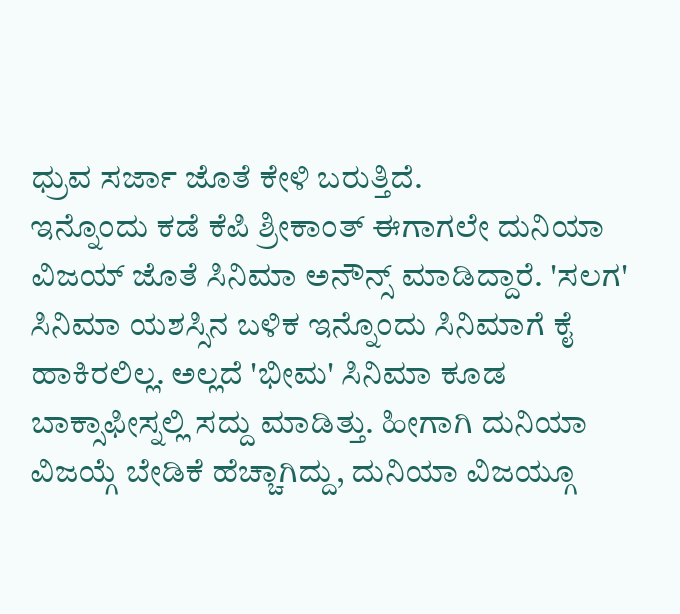ಧ್ರುವ ಸರ್ಜಾ ಜೊತೆ ಕೇಳಿ ಬರುತ್ತಿದೆ.
ಇನ್ನೊಂದು ಕಡೆ ಕೆಪಿ ಶ್ರೀಕಾಂತ್ ಈಗಾಗಲೇ ದುನಿಯಾ ವಿಜಯ್ ಜೊತೆ ಸಿನಿಮಾ ಅನೌನ್ಸ್ ಮಾಡಿದ್ದಾರೆ. 'ಸಲಗ' ಸಿನಿಮಾ ಯಶಸ್ಸಿನ ಬಳಿಕ ಇನ್ನೊಂದು ಸಿನಿಮಾಗೆ ಕೈ ಹಾಕಿರಲಿಲ್ಲ. ಅಲ್ಲದೆ 'ಭೀಮ' ಸಿನಿಮಾ ಕೂಡ ಬಾಕ್ಸಾಫೀಸ್ನಲ್ಲಿ ಸದ್ದು ಮಾಡಿತ್ತು. ಹೀಗಾಗಿ ದುನಿಯಾ ವಿಜಯ್ಗೆ ಬೇಡಿಕೆ ಹೆಚ್ಚಾಗಿದ್ದು, ದುನಿಯಾ ವಿಜಯ್ಗೂ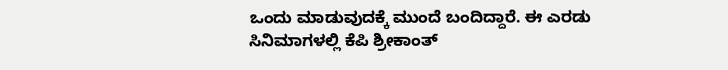ಒಂದು ಮಾಡುವುದಕ್ಕೆ ಮುಂದೆ ಬಂದಿದ್ದಾರೆ. ಈ ಎರಡು ಸಿನಿಮಾಗಳಲ್ಲಿ ಕೆಪಿ ಶ್ರೀಕಾಂತ್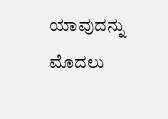ಯಾವುದನ್ನು ಮೊದಲು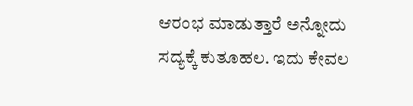ಆರಂಭ ಮಾಡುತ್ತಾರೆ ಅನ್ನೋದು ಸದ್ಯಕ್ಕೆ ಕುತೂಹಲ. ಇದು ಕೇವಲ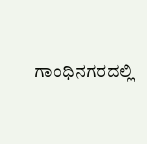ಗಾಂಧಿನಗರದಲ್ಲಿ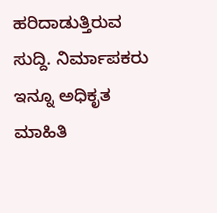ಹರಿದಾಡುತ್ತಿರುವ ಸುದ್ದಿ. ನಿರ್ಮಾಪಕರು ಇನ್ನೂ ಅಧಿಕೃತ ಮಾಹಿತಿ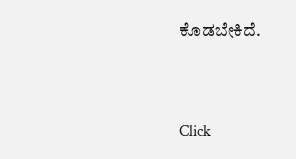ಕೊಡಬೇಕಿದೆ.


Click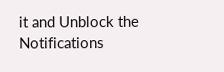it and Unblock the Notifications